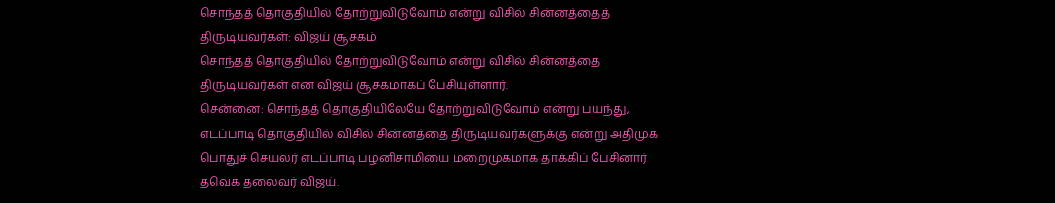சொந்தத் தொகுதியில் தோற்றுவிடுவோம் என்று விசில் சின்னத்தைத் திருடியவர்கள்: விஜய் சூசகம்
சொந்தத் தொகுதியில் தோற்றுவிடுவோம் என்று விசில் சின்னத்தை திருடியவர்கள் என விஜய் சூசகமாகப் பேசியுள்ளார்.
சென்னை: சொந்தத் தொகுதியிலேயே தோற்றுவிடுவோம் என்று பயந்து, எடப்பாடி தொகுதியில் விசில் சின்னத்தை திருடியவர்களுக்கு என்று அதிமுக பொதுச் செயலர் எடப்பாடி பழனிசாமியை மறைமுகமாக தாக்கிப் பேசினார் தவெக தலைவர் விஜய்.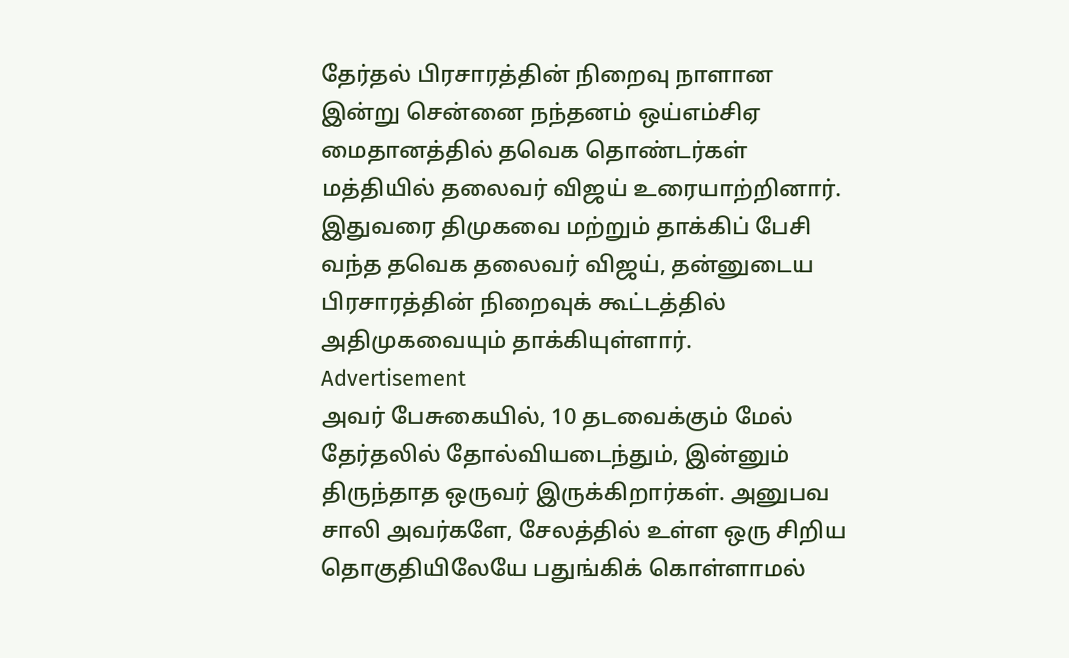தேர்தல் பிரசாரத்தின் நிறைவு நாளான இன்று சென்னை நந்தனம் ஒய்எம்சிஏ மைதானத்தில் தவெக தொண்டர்கள் மத்தியில் தலைவர் விஜய் உரையாற்றினார்.
இதுவரை திமுகவை மற்றும் தாக்கிப் பேசி வந்த தவெக தலைவர் விஜய், தன்னுடைய பிரசாரத்தின் நிறைவுக் கூட்டத்தில் அதிமுகவையும் தாக்கியுள்ளார்.
Advertisement
அவர் பேசுகையில், 10 தடவைக்கும் மேல் தேர்தலில் தோல்வியடைந்தும், இன்னும் திருந்தாத ஒருவர் இருக்கிறார்கள். அனுபவ சாலி அவர்களே, சேலத்தில் உள்ள ஒரு சிறிய தொகுதியிலேயே பதுங்கிக் கொள்ளாமல்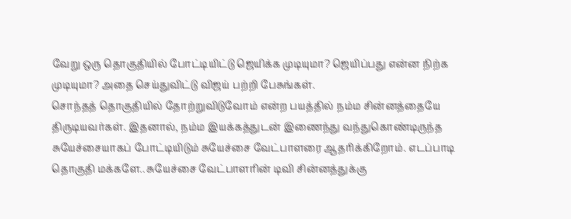வேறு ஒரு தொகுதியில் போட்டியிட்டு ஜெயிக்க முடியுமா? ஜெயிப்பது என்ன நிற்க முடியுமா? அதை செய்துவிட்டு விஜய் பற்றி பேசுங்கள்.
சொந்தத் தொகுதியில் தோற்றுவிடுவோம் என்ற பயத்தில் நம்ம சின்னத்தையே திருடியவர்கள். இதனால், நம்ம இயக்கத்துடன் இணைந்து வந்துகொண்டிருந்த சுயேச்சையாகப் போட்டியிடும் சுயேச்சை வேட்பாளரை ஆதரிக்கிறோம். எடப்பாடி தொகுதி மக்களே.. சுயேச்சை வேட்பாளரின் டிவி சின்னத்துக்கு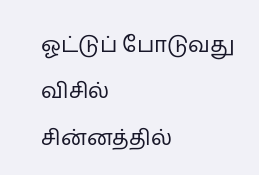ஓட்டுப் போடுவது விசில் சின்னத்தில்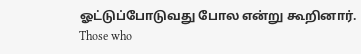ஓட்டுப்போடுவது போல என்று கூறினார்.
Those who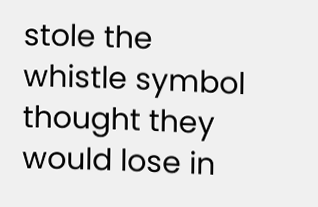stole the whistle symbol thought they would lose in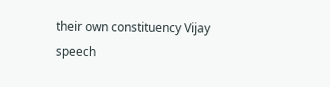their own constituency Vijay speech